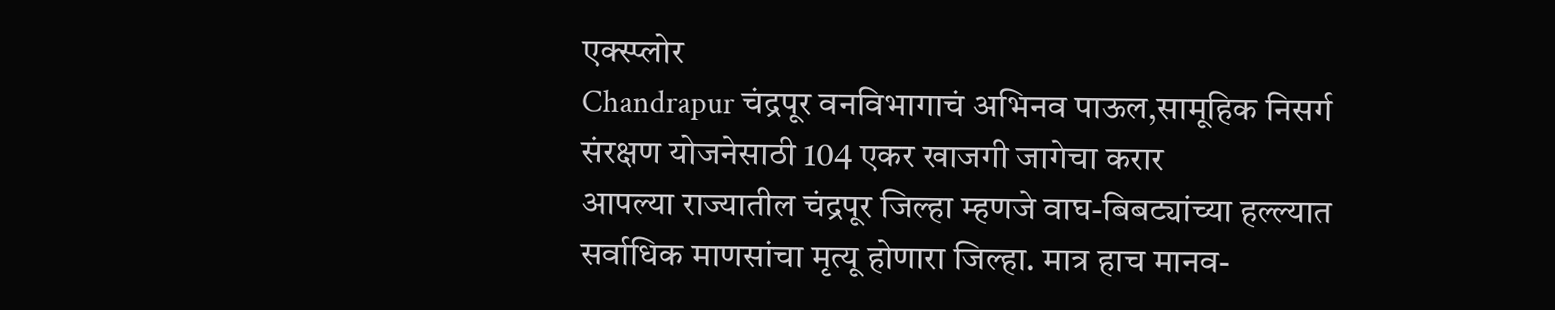एक्स्प्लोर
Chandrapur चंद्रपूर वनविभागाचं अभिनव पाऊल,सामूहिक निसर्ग संरक्षण योजनेसाठी 104 एकर खाजगी जागेचा करार
आपल्या राज्यातील चंद्रपूर जिल्हा म्हणजे वाघ-बिबट्यांच्या हल्ल्यात सर्वाधिक माणसांचा मृत्यू होणारा जिल्हा. मात्र हाच मानव-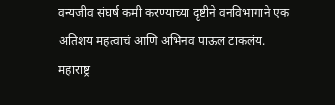वन्यजीव संघर्ष कमी करण्याच्या दृष्टीने वनविभागाने एक अतिशय महत्वाचं आणि अभिनव पाऊल टाकलंय.
महाराष्ट्र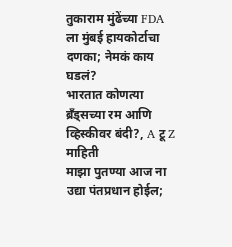तुकाराम मुंढेंच्या FDA ला मुंबई हायकोर्टाचा दणका; नेमकं काय घडलं?
भारतात कोणत्या ब्रँड्सच्या रम आणि व्हिस्कीवर बंदी?, A टू Z माहिती
माझा पुतण्या आज ना उद्या पंतप्रधान होईल;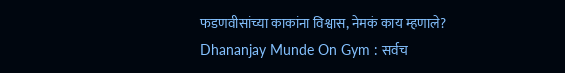फडणवीसांच्या काकांना विश्वास, नेमकं काय म्हणाले?
Dhananjay Munde On Gym : सर्वच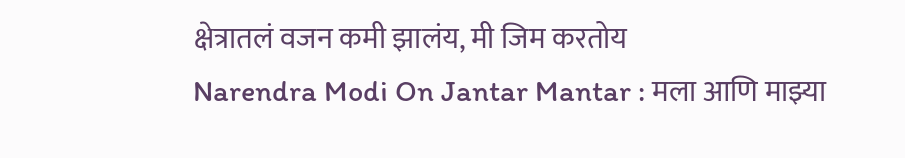क्षेत्रातलं वजन कमी झालंय, मी जिम करतोय
Narendra Modi On Jantar Mantar : मला आणि माझ्या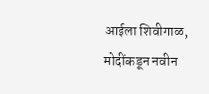आईला शिवीगाळ, मोदींकडून नवीन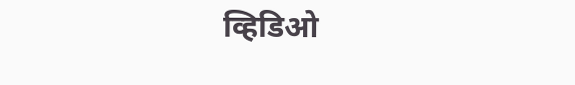व्हिडिओ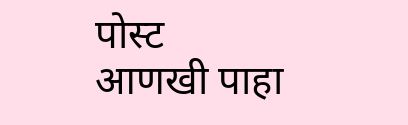पोस्ट
आणखी पाहा